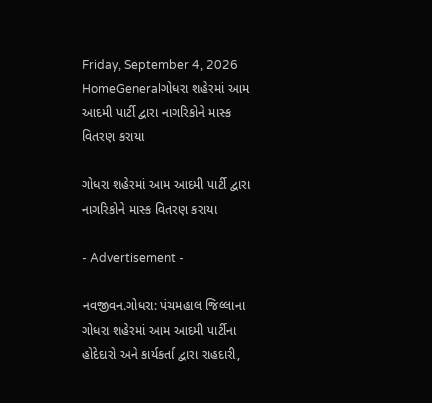Friday, September 4, 2026
HomeGeneralગોધરા શહેરમાં આમ આદમી પાર્ટી દ્વારા નાગરિકોને માસ્ક વિતરણ કરાયા

ગોધરા શહેરમાં આમ આદમી પાર્ટી દ્વારા નાગરિકોને માસ્ક વિતરણ કરાયા

- Advertisement -

નવજીવન.ગોધરા: પંચમહાલ જિલ્લાના ગોધરા શહેરમાં આમ આદમી પાર્ટીના હોદેદારો અને કાર્યકર્તા દ્વારા રાહદારી,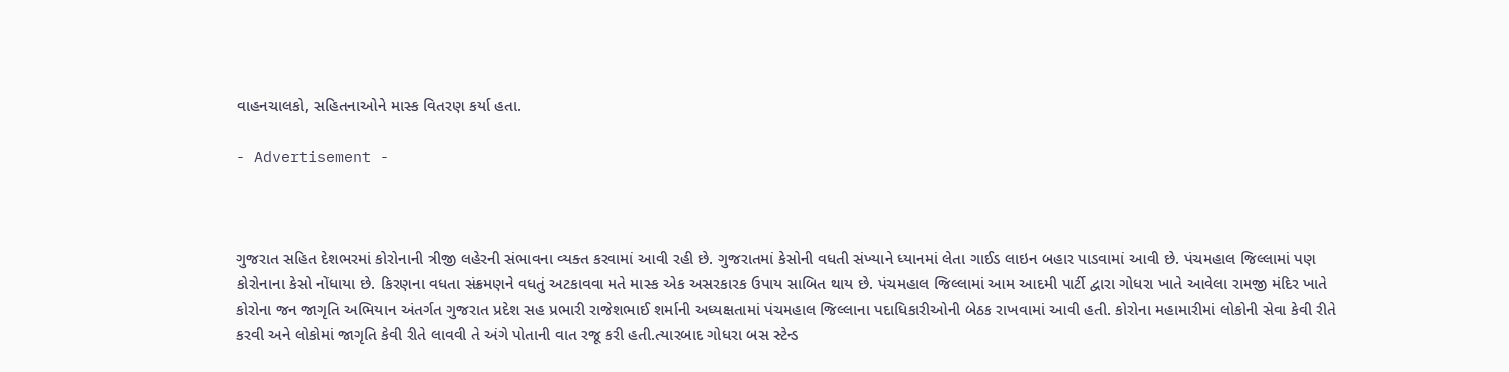વાહનચાલકો, સહિતનાઓને માસ્ક વિતરણ કર્યા હતા.

- Advertisement -



ગુજરાત સહિત દેશભરમાં કોરોનાની ત્રીજી લહેરની સંભાવના વ્યક્ત કરવામાં આવી રહી છે. ગુજરાતમાં કેસોની વધતી સંખ્યાને ધ્યાનમાં લેતા ગાઈડ લાઇન બહાર પાડવામાં આવી છે. પંચમહાલ જિલ્લામાં પણ કોરોનાના કેસો નોંધાયા છે. કિરણના વધતા સંક્રમણને વધતું અટકાવવા મતે માસ્ક એક અસરકારક ઉપાય સાબિત થાય છે. પંચમહાલ જિલ્લામાં આમ આદમી પાર્ટી દ્વારા ગોધરા ખાતે આવેલા રામજી મંદિર ખાતે કોરોના જન જાગૃતિ અભિયાન અંતર્ગત ગુજરાત પ્રદેશ સહ પ્રભારી રાજેશભાઈ શર્માની અધ્યક્ષતામાં પંચમહાલ જિલ્લાના પદાધિકારીઓની બેઠક રાખવામાં આવી હતી. કોરોના મહામારીમાં લોકોની સેવા કેવી રીતે કરવી અને લોકોમાં જાગૃતિ કેવી રીતે લાવવી તે અંગે પોતાની વાત રજૂ કરી હતી.ત્યારબાદ ગોધરા બસ સ્ટેન્ડ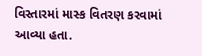વિસ્તારમાં માસ્ક વિતરણ કરવામાં આવ્યા હતા.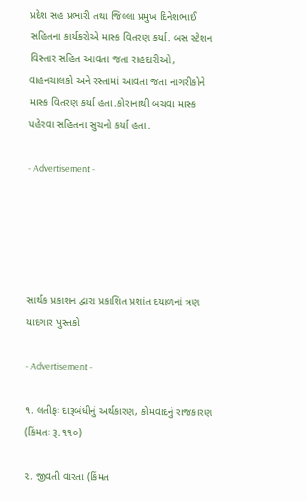પ્રદેશ સહ પ્રભારી તથા જિલ્લા પ્રમુખ દિનેશભાઈ સહિતના કાર્યકરોએ માસ્ક વિતરણ કર્યા. બસ સ્ટેશન વિસ્તાર સહિત આવતા જતા રાહદારીઓ, વાહનચાલકો અને રસ્તામાં આવતા જતા નાગરીકોને માસ્ક વિતરણ કર્યા હતા.કોરાનાથી બચવા માસ્ક પહેરવા સહિતના સુચનો કર્યા હતા.

- Advertisement -





સાર્થક પ્રકાશન દ્વારા પ્રકાશિત પ્રશાંત દયાળનાં ત્રણ યાદગાર પુસ્તકો

- Advertisement -

૧. લતીફઃ દારૂબંધીનું અર્થકારણ, કોમવાદનું રાજકારણ (કિંમતઃ રૂ.૧૧૦)

૨. જીવતી વારતા (કિંમત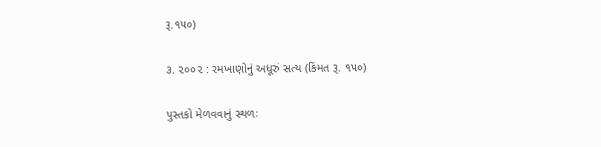રૂ.૧૫૦)

૩. ૨૦૦૨ : રમખાણોનું અધૂરું સત્ય (કિંમત રૂ. ૧૫૦)

પુસ્તકો મેળવવાનું સ્થળઃ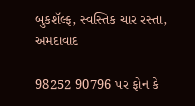બુકશૅલ્ફ, સ્વસ્તિક ચાર રસ્તા, અમદાવાદ

98252 90796 પર ફોન કે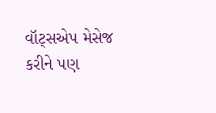વૉટ્સએપ મેસેજ કરીને પણ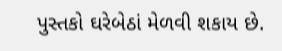પુસ્તકો ઘરેબેઠાં મેળવી શકાય છે.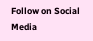Follow on Social Media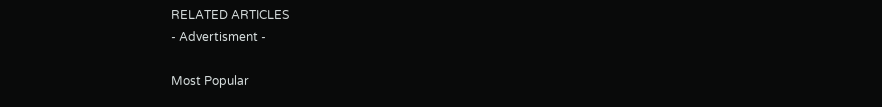RELATED ARTICLES
- Advertisment -

Most Popular